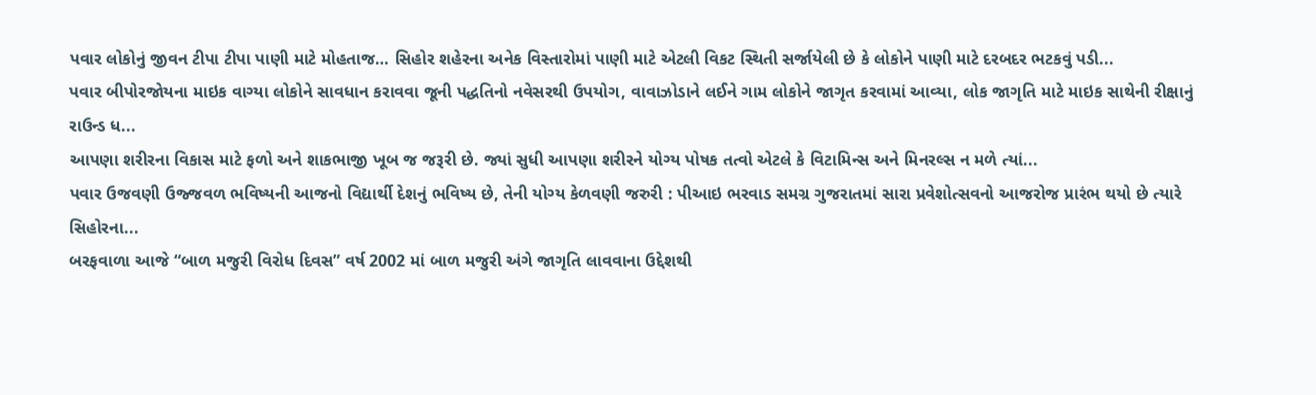પવાર લોકોનું જીવન ટીપા ટીપા પાણી માટે મોહતાજ… સિહોર શહેરના અનેક વિસ્તારોમાં પાણી માટે એટલી વિકટ સ્થિતી સર્જાયેલી છે કે લોકોને પાણી માટે દરબદર ભટકવું પડી...
પવાર બીપોરજોયના માઇક વાગ્યા લોકોને સાવધાન કરાવવા જૂની પદ્ધતિનો નવેસરથી ઉપયોગ, વાવાઝોડાને લઈને ગામ લોકોને જાગૃત કરવામાં આવ્યા, લોક જાગૃતિ માટે માઇક સાથેની રીક્ષાનું રાઉન્ડ ધ...
આપણા શરીરના વિકાસ માટે ફળો અને શાકભાજી ખૂબ જ જરૂરી છે. જ્યાં સુધી આપણા શરીરને યોગ્ય પોષક તત્વો એટલે કે વિટામિન્સ અને મિનરલ્સ ન મળે ત્યાં...
પવાર ઉજવણી ઉજ્જવળ ભવિષ્યની આજનો વિદ્યાર્થી દેશનું ભવિષ્ય છે, તેની યોગ્ય કેળવણી જરુરી : પીઆઇ ભરવાડ સમગ્ર ગુજરાતમાં સારા પ્રવેશોત્સવનો આજરોજ પ્રારંભ થયો છે ત્યારે સિહોરના...
બરફવાળા આજે “બાળ મજુરી વિરોધ દિવસ” વર્ષ 2002 માં બાળ મજુરી અંગે જાગૃતિ લાવવાના ઉદ્દેશથી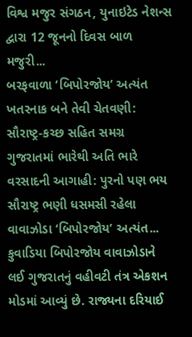વિશ્વ મજુર સંગઠન, યુનાઇટેડ નેશન્સ દ્વારા 12 જૂનનો દિવસ બાળ મજુરી...
બરફવાળા ‘બિપોરજોય’ અત્યંત ખતરનાક બને તેવી ચેતવણી: સૌરાષ્ટ્ર-કચ્છ સહિત સમગ્ર ગુજરાતમાં ભારેથી અતિ ભારે વરસાદની આગાહી: પુરનો પણ ભય સૌરાષ્ટ્ર ભણી ધસમસી રહેલા વાવાઝોડા ‘બિપોરજોય’ અત્યંત...
કુવાડિયા બિપોરજોય વાવાઝોડાને લઈ ગુજરાતનું વહીવટી તંત્ર એકશન મોડમાં આવ્યું છે. રાજ્યના દરિયાઈ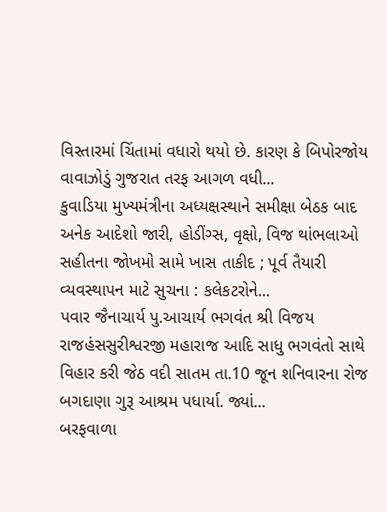વિસ્તારમાં ચિંતામાં વધારો થયો છે. કારણ કે બિપોરજોય વાવાઝોડું ગુજરાત તરફ આગળ વધી...
કુવાડિયા મુખ્યમંત્રીના અધ્યક્ષસ્થાને સમીક્ષા બેઠક બાદ અનેક આદેશો જારી, હોડીંગ્સ, વૃક્ષો, વિજ થાંભલાઓ સહીતના જોખમો સામે ખાસ તાકીદ ; પૂર્વ તૈયારી વ્યવસ્થાપન માટે સુચના : કલેકટરોને...
પવાર જૈનાચાર્ય પુ.આચાર્ય ભગવંત શ્રી વિજય રાજહંસસુરીશ્વરજી મહારાજ આદિ સાધુ ભગવંતો સાથે વિહાર કરી જેઠ વદી સાતમ તા.10 જૂન શનિવારના રોજ બગદાણા ગુરૂ આશ્રમ પધાર્યા. જ્યાં...
બરફવાળા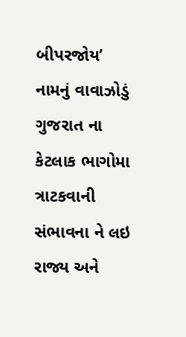બીપરજોય’ નામનું વાવાઝોડું ગુજરાત ના કેટલાક ભાગોમા ત્રાટકવાની સંભાવના ને લઇ રાજ્ય અને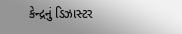કેન્દ્રનું ડિઝાસ્ટર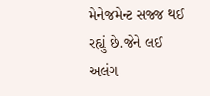મેનેજમેન્ટ સજ્જ થઈ રહ્યું છે.જેને લઈ અલંગ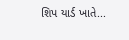શિપ યાર્ડ ખાતે...